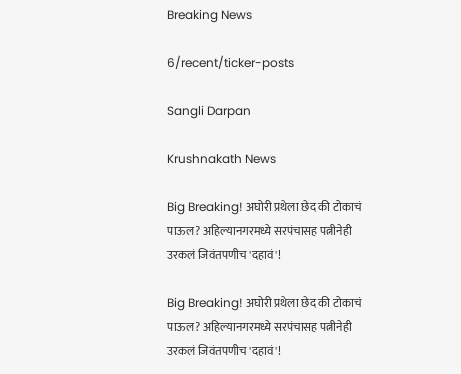Breaking News

6/recent/ticker-posts

Sangli Darpan

Krushnakath News

Big Breaking! अघोरी प्रथेला छेद की टोकाचं पाऊल? अहिल्यानगरमध्ये सरपंचासह पत्नीनेही उरकलं जिवंतपणीच 'दहावं'!

Big Breaking! अघोरी प्रथेला छेद की टोकाचं पाऊल? अहिल्यानगरमध्ये सरपंचासह पत्नीनेही उरकलं जिवंतपणीच 'दहावं'!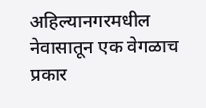अहिल्यानगरमधील नेवासातून एक वेगळाच प्रकार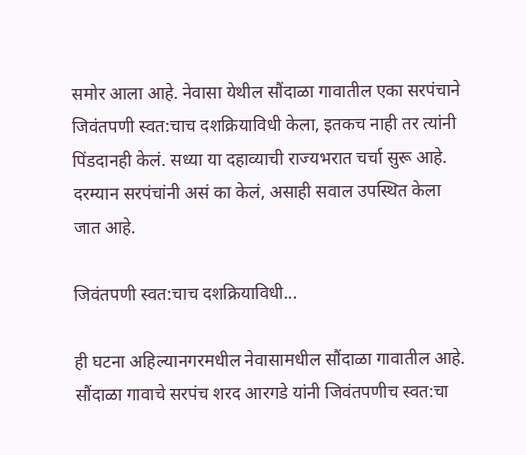समोर आला आहे. नेवासा येथील सौंदाळा गावातील एका सरपंचाने जिवंतपणी स्वत:चाच दशक्रियाविधी केला, इतकच नाही तर त्यांनी पिंडदानही केलं. सध्या या दहाव्याची राज्यभरात चर्चा सुरू आहे. दरम्यान सरपंचांनी असं का केलं, असाही सवाल उपस्थित केला जात आहे.

जिवंतपणी स्वत:चाच दशक्रियाविधी...

ही घटना अहिल्यानगरमधील नेवासामधील सौंदाळा गावातील आहे. सौंदाळा गावाचे सरपंच शरद आरगडे यांनी जिवंतपणीच स्वत:चा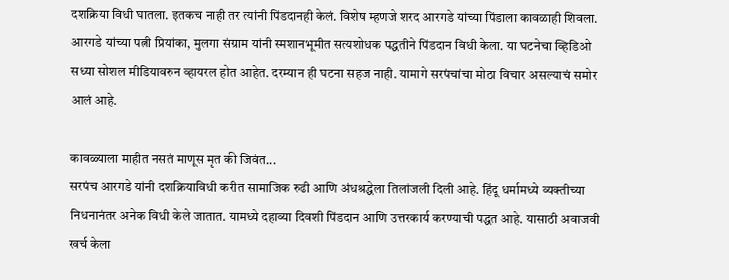दशक्रिया विधी घातला. इतकच नाही तर त्यांनी पिंडदानही केलं. विशेष म्हणजे शरद आरगडे यांच्या पिंडाला कावळाही शिवला. आरगडे यांच्या पत्नी प्रियांका, मुलगा संग्राम यांनी स्मशानभूमीत सत्यशोधक पद्धतीने पिंडदान विधी केला. या घटनेचा व्हिडिओ सध्या सोशल मीडियावरुन व्हायरल होत आहेत. दरम्यान ही घटना सहज नाही. यामागे सरपंचांचा मोठा विचार असल्याचं समोर आलं आहे.

कावळ्याला माहीत नसतं माणूस मृत की जिवंत...
सरपंच आरगडे यांनी दशक्रियाविधी करीत सामाजिक रुढी आणि अंधश्रद्धेला तिलांजली दिली आहे. हिंदू धर्मामध्ये व्यक्तीच्या निधनानंतर अनेक विधी केले जातात. यामध्ये दहाव्या दिवशी पिंडदान आणि उत्तरकार्य करण्याची पद्धत आहे. यासाठी अवाजवी खर्च केला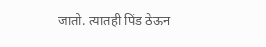जातो. त्यातही पिंड ठेऊन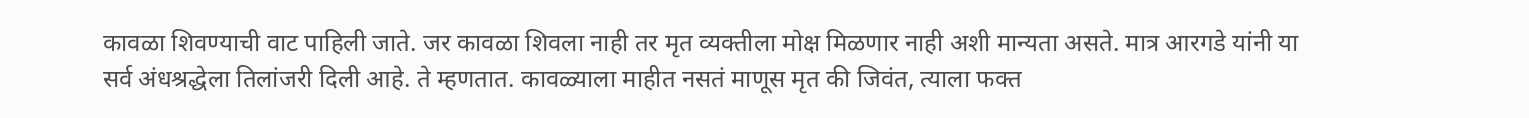कावळा शिवण्याची वाट पाहिली जाते. जर कावळा शिवला नाही तर मृत व्यक्तीला मोक्ष मिळणार नाही अशी मान्यता असते. मात्र आरगडे यांनी या सर्व अंधश्रद्धेला तिलांजरी दिली आहे. ते म्हणतात. कावळ्याला माहीत नसतं माणूस मृत की जिवंत, त्याला फक्त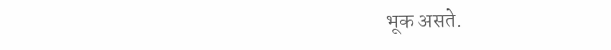भूक असते.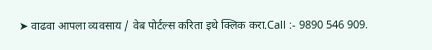➤ वाढवा आपला व्यवसाय / वेब पोर्टल्स करिता इथे क्लिक करा.Call :- 9890 546 909.